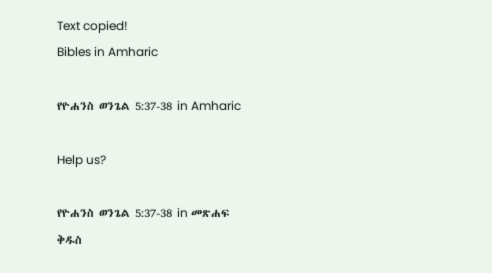Text copied!
Bibles in Amharic

የዮሐንስ ወንጌል 5:37-38 in Amharic

Help us?

የዮሐንስ ወንጌል 5:37-38 in መጽሐፍ ቅዱስ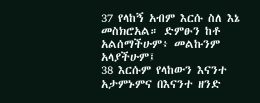37 የላከኝ አብም እርሱ ስለ እኔ መስክሮአል። ድምፁን ከቶ አልሰማችሁም፥ መልኩንም አላያችሁም፤
38 እርሱም የላከውን እናንተ አታምኑምና በእናንተ ዘንድ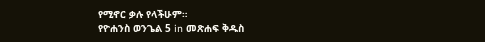የሚኖር ቃሉ የላችሁም።
የዮሐንስ ወንጌል 5 in መጽሐፍ ቅዱስ